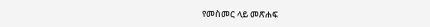የመስመር ላይ መጽሐፍ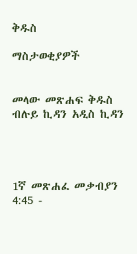ቅዱስ

ማስታወቂያዎች


መላው መጽሐፍ ቅዱስ ብሉይ ኪዳን አዲስ ኪዳን




1ኛ መጽሐፈ መቃብያን 4:45 -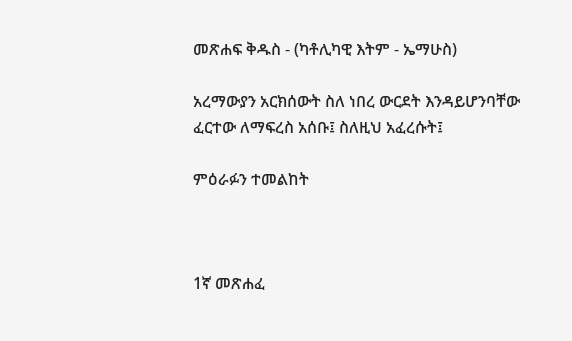መጽሐፍ ቅዱስ - (ካቶሊካዊ እትም - ኤማሁስ)

አረማውያን አርክሰውት ስለ ነበረ ውርደት እንዳይሆንባቸው ፈርተው ለማፍረስ አሰቡ፤ ስለዚህ አፈረሱት፤

ምዕራፉን ተመልከት



1ኛ መጽሐፈ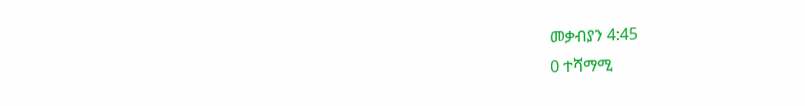መቃብያን 4:45
0 ተሻማሚ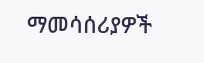ማመሳሰሪያዎች